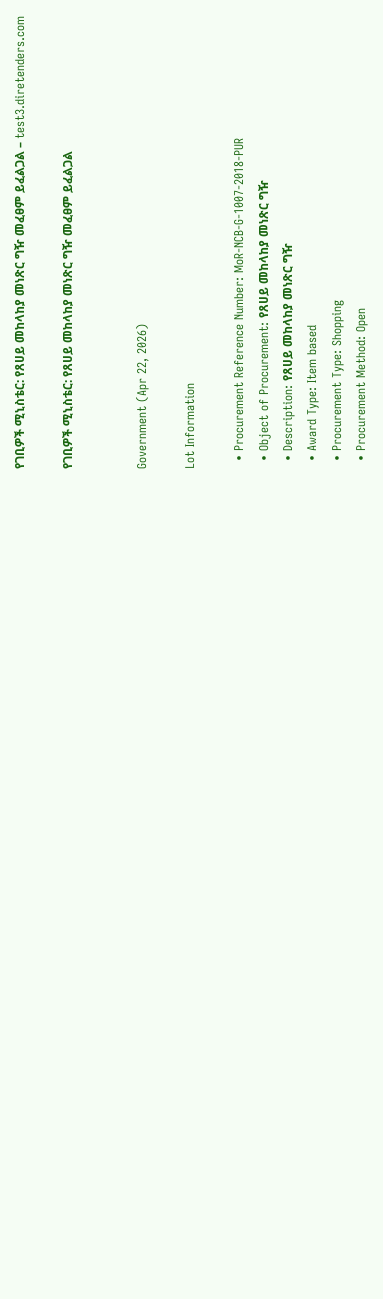የገቢዎች ሚኒስቴር: የጸሀይ መከላከያ መነጽር ግዥ መፈፀም ይፈልጋል – test3.diretenders.com

የገቢዎች ሚኒስቴር: የጸሀይ መከላከያ መነጽር ግዥ መፈፀም ይፈልጋል


Government (Apr 22, 2026)

Lot Information

  • Procurement Reference Number: MoR-NCB-G-1007-2018-PUR
  • Object of Procurement: የጸሀይ መከላከያ መነጽር ግዥ
  • Description: የጸሀይ መከላከያ መነጽር ግዥ
  • Award Type: Item based
  • Procurement Type: Shopping
  • Procurement Method: Open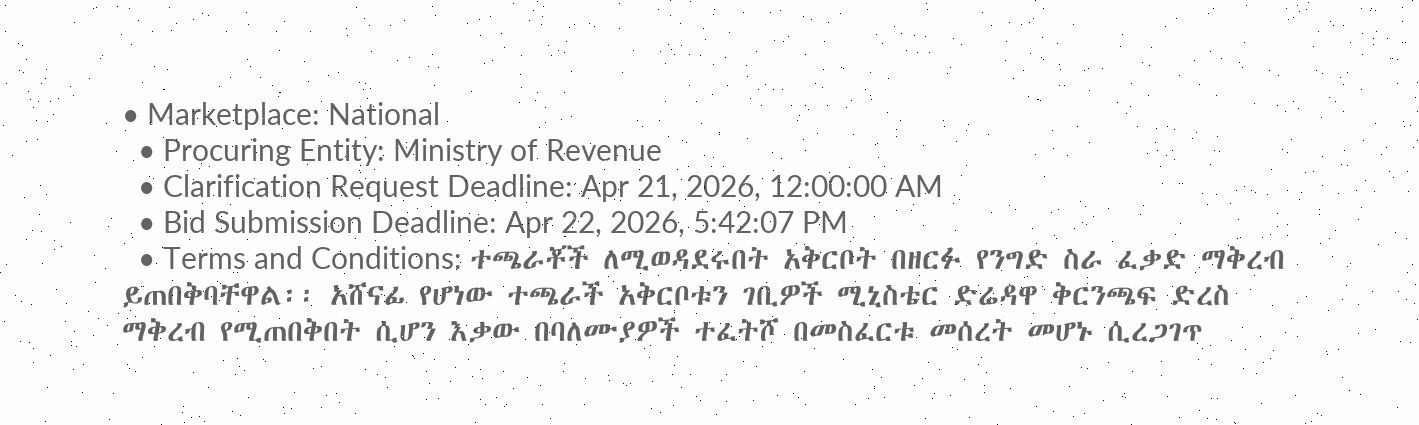• Marketplace: National
  • Procuring Entity: Ministry of Revenue
  • Clarification Request Deadline: Apr 21, 2026, 12:00:00 AM
  • Bid Submission Deadline: Apr 22, 2026, 5:42:07 PM
  • Terms and Conditions: ተጫራቾች ለሚወዳደሩበት አቅርቦት በዘርፉ የንግድ ስራ ፈቃድ ማቅረብ ይጠበቅባቸዋል፡፡ አሸናፊ የሆነው ተጫራች አቅርቦቱን ገቢዎች ሚኒስቴር ድሬዳዋ ቅርንጫፍ ድረስ ማቅረብ የሚጠበቅበት ሲሆን እቃው በባለሙያዎች ተፈትሾ በመስፈርቱ መሰረት መሆኑ ሲረጋገጥ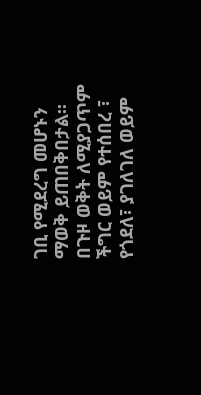ገቢ የሚደረግ መሆኑን ማወቅ ይጠበቅበታል፡፡ በጉዞ ወቅት ለሚያጋጥም ችግር ወይም የተሰበረ ፣ የጎደለ፣ ያገለገለ ወይም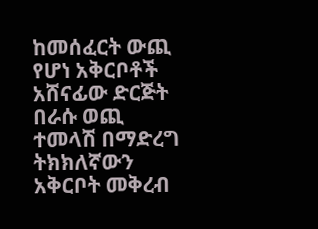ከመሰፈርት ውጪ የሆነ አቅርቦቶች አሸናፊው ድርጅት በራሱ ወጪ ተመላሽ በማድረግ ትክክለኛውን አቅርቦት መቅረብ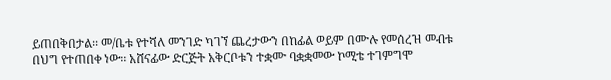ይጠበቅበታል፡፡ መ/ቤቱ የተሻለ መንገድ ካገኘ ጨረታውን በከፊል ወይም በሙሉ የመሰረዝ መብቱ በህግ የተጠበቀ ነው፡፡ አሸናፊው ድርጅት አቅርቦቱን ተቋሙ ባቋቋመው ኮሚቴ ተገምግሞ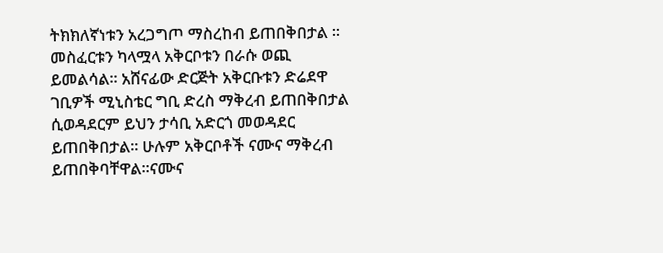ትክክለኛነቱን አረጋግጦ ማስረከብ ይጠበቅበታል ፡፡ መስፈርቱን ካላሟላ አቅርቦቱን በራሱ ወጪ ይመልሳል፡፡ አሸናፊው ድርጅት አቅርቡቱን ድሬደዋ ገቢዎች ሚኒስቴር ግቢ ድረስ ማቅረብ ይጠበቅበታል ሲወዳደርም ይህን ታሳቢ አድርጎ መወዳደር ይጠበቅበታል፡፡ ሁሉም አቅርቦቶች ናሙና ማቅረብ ይጠበቅባቸዋል፡፡ናሙና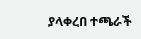ያላቀረበ ተጫራች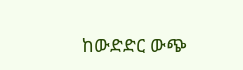ከውድድር ውጭ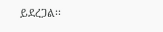ይደረጋል፡፡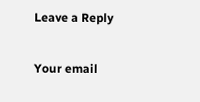Leave a Reply

Your email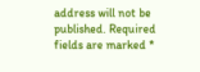address will not be published. Required fields are marked *